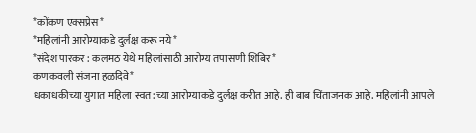*कोंकण एक्सप्रेस*
*महिलांनी आरोग्याकडे दुर्लक्ष करू नये*
*संदेश पारकर : कलमठ येथे महिलांसाठी आरोग्य तपासणी शिबिर*
कणकवली संजना हळदिवे*
धकाधकीच्या युगात महिला स्वत:च्या आरोग्याकडे दुर्लक्ष करीत आहे. ही बाब चिंताजनक आहे. महिलांनी आपले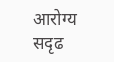आरोग्य सदृढ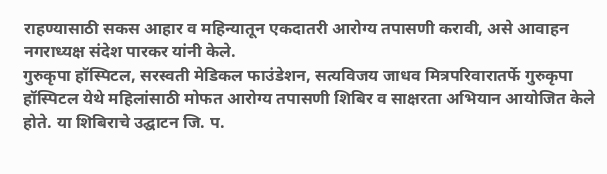राहण्यासाठी सकस आहार व महिन्यातून एकदातरी आरोग्य तपासणी करावी, असे आवाहन नगराध्यक्ष संदेश पारकर यांनी केले.
गुरुकृपा हॉस्पिटल, सरस्वती मेडिकल फाउंडेशन, सत्यविजय जाधव मित्रपरिवारातर्फे गुरुकृपा हॉस्पिटल येथे महिलांसाठी मोफत आरोग्य तपासणी शिबिर व साक्षरता अभियान आयोजित केले होते. या शिबिराचे उद्घाटन जि. प.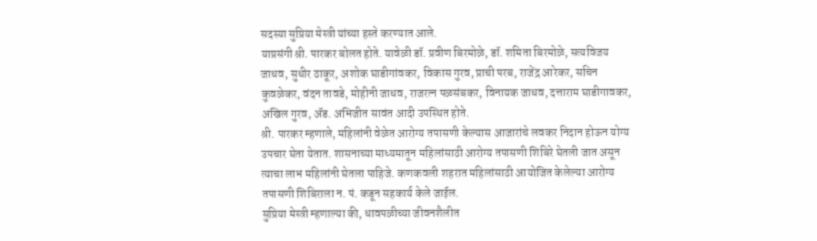सदस्या सुप्रिया मेस्त्री यांच्या हस्ते करण्यात आले.
याप्रसंगी श्री. पारकर बोलत होते. यावेळी डॉ. प्रवीण बिरमोळे, डॉ. शमिता बिरमोळे, सत्यविजय जाधव, सुधीर ठाकूर, अशोक घाडीगांवकर, विकास गुरव, प्राची परब, राजेंद्र आरेकर, सचिन कुवळेकर, वंदन तावडे, मोहीनी जाधव, राजरत्न पळसंबकर, विनायक जाधव, दत्ताराम घाडीगावकर, अखिल गुरव, ॲड. अभिजीत सावंत आदी उपस्थित होते.
श्री. पारकर म्हणाले, महिलांनी वेळेत आरोग्य तपासणी केल्यास आजारांचे लवकर निदान होऊन योग्य उपचार घेता येतात. शासनाच्या माध्यमातून महिलांसाठी आरोग्य तपासणी शिबिरे घेतली जात असून त्याचा लाभ महिलांनी घेतला पाहिजे. कणकवली शहरात महिलांसाठी आयोजित केलेल्या आरोग्य तपासणी शिबिराला न. पं. कडून सहकार्य केले जाईल.
सुप्रिया मेस्त्री म्हणाल्या की, धावपळीच्या जीवनशैलीत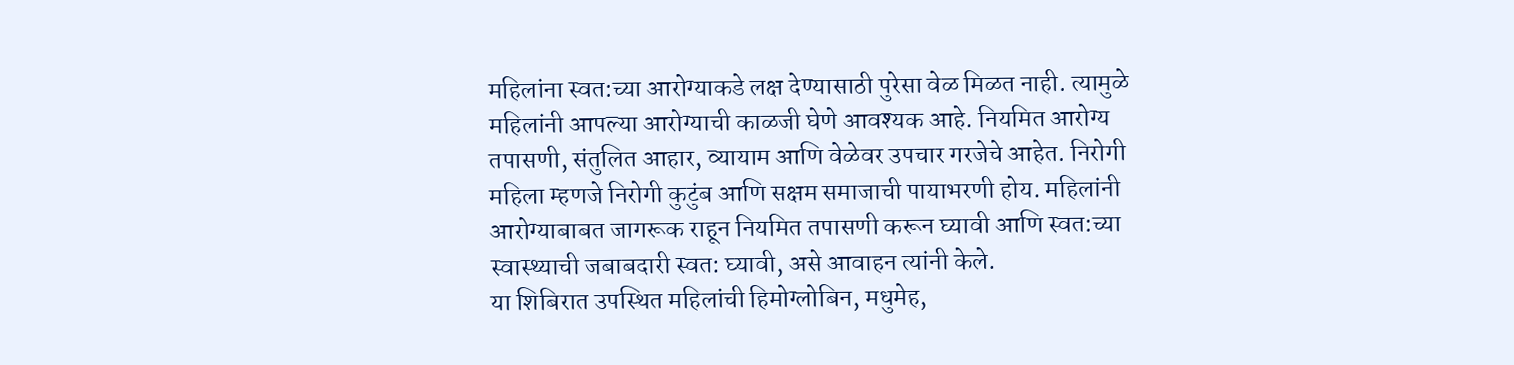महिलांना स्वत:च्या आरोग्याकडे लक्ष देण्यासाठी पुरेसा वेळ मिळत नाही. त्यामुळे महिलांनी आपल्या आरोग्याची काळजी घेणे आवश्यक आहे. नियमित आरोग्य तपासणी, संतुलित आहार, व्यायाम आणि वेळेवर उपचार गरजेचे आहेत. निरोगी महिला म्हणजे निरोगी कुटुंब आणि सक्षम समाजाची पायाभरणी होय. महिलांनी आरोग्याबाबत जागरूक राहून नियमित तपासणी करून घ्यावी आणि स्वत:च्या स्वास्थ्याची जबाबदारी स्वत: घ्यावी, असे आवाहन त्यांनी केले.
या शिबिरात उपस्थित महिलांची हिमोग्लोबिन, मधुमेह,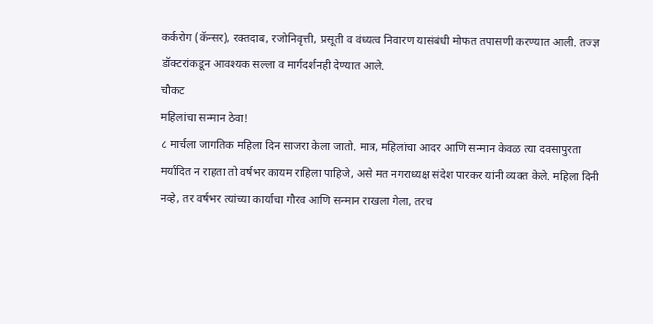कर्करोग (कॅन्सर), रक्तदाब, रजोनिवृत्ती, प्रसूती व वंध्यत्व निवारण यासंबंधी मोफत तपासणी करण्यात आली. तज्ज्ञ डॉक्टरांकडून आवश्यक सल्ला व मार्गदर्शनही देण्यात आले.
चौकट
महिलांचा सन्मान ठेवा!
८ मार्चला जागतिक महिला दिन साजरा केला जातो. मात्र, महिलांचा आदर आणि सन्मान केवळ त्या दवसापुरता मर्यादित न राहता तो वर्षभर कायम राहिला पाहिजे, असे मत नगराध्यक्ष संदेश पारकर यांनी व्यक्त केले. महिला दिनी नव्हे, तर वर्षभर त्यांच्या कार्याचा गौरव आणि सन्मान राखला गेला, तरच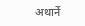अथार्ने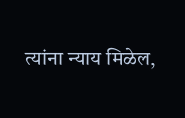त्यांना न्याय मिळेल,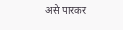असे पारकर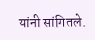यांनी सांगितले.